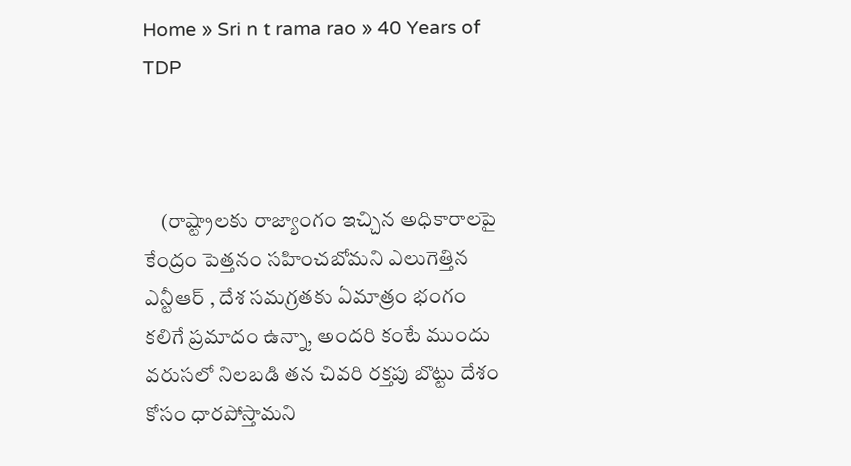Home » Sri n t rama rao » 40 Years of TDP



    (రాష్ట్రాలకు రాజ్యాంగం ఇచ్చిన అధికారాలపై కేంద్రం పెత్తనం సహించబోమని ఎలుగెత్తిన ఎన్టీఆర్ , దేశ సమగ్రతకు ఏమాత్రం భంగం కలిగే ప్రమాదం ఉన్నా, అందరి కంటే ముందు వరుసలో నిలబడి తన చివరి రక్తపు బొట్టు దేశం కోసం ధారపోస్తామని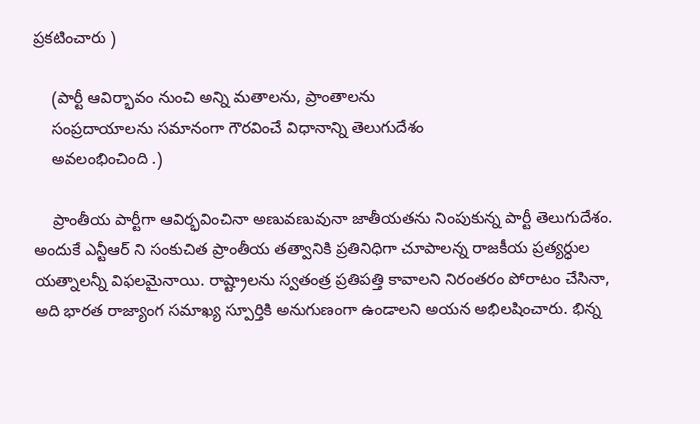ప్రకటించారు )

    (పార్టీ ఆవిర్భావం నుంచి అన్ని మతాలను, ప్రాంతాలను
    సంప్రదాయాలను సమానంగా గౌరవించే విధానాన్ని తెలుగుదేశం
    అవలంభించింది .)

    ప్రాంతీయ పార్టీగా ఆవిర్భవించినా అణువణువునా జాతీయతను నింపుకున్న పార్టీ తెలుగుదేశం. అందుకే ఎన్టీఆర్ ని సంకుచిత ప్రాంతీయ తత్వానికి ప్రతినిధిగా చూపాలన్న రాజకీయ ప్రత్యర్ధుల యత్నాలన్నీ విఫలమైనాయి. రాష్ట్రాలను స్వతంత్ర ప్రతిపత్తి కావాలని నిరంతరం పోరాటం చేసినా, అది భారత రాజ్యాంగ సమాఖ్య స్పూర్తికి అనుగుణంగా ఉండాలని అయన అభిలషించారు. భిన్న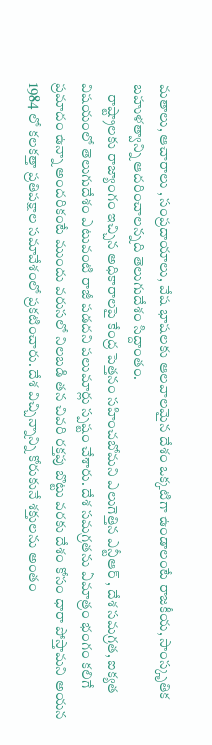మతాలు, ఆచారాలు , సంప్రదాయాలు, వేష భాషలకు ఆలవాలమైన దేశం ఒక్కటిగా ఉండాలంటే రాజకీయ, సాంస్కృతిక బహుళత్వాన్ని ఆదరించాలన్నది తెలుగుదేశం సిద్దాంతం.
    రాష్ట్రాలకు రాజ్యాంగం ఇచ్చిన అధికారాలపై కేంద్ర పెత్తనం సహించబోమని ఎలుగెత్తిన ఎన్టీఆర్ , దేశ సమగ్రత, ఐక్యత విషయంలో తెలుగుదేశం ఎటువంటి రాజీ పడదని పలుమార్లు స్పష్టం చేశారు. దేశ సమగ్రతను ఏమాత్రం భంగం కలిగే ప్రమాదం ఉన్నా అందరికంటే ముందు వరుసలో నిలబడి తన చివరి రక్తపు బొట్టు వరకు దేశం కోసం ధారా పోస్తామని అయన 1984 లో కలకత్తా ప్రతిపక్షాల సమావేశంలో ప్రకటించారు. దేశ విచ్చిన్నాన్ని కోరుకునే శక్తులను అంతం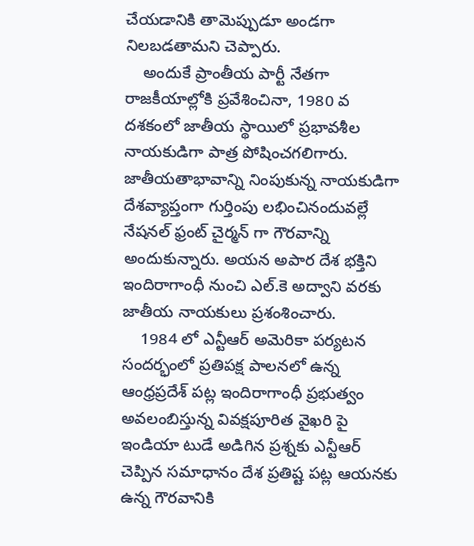చేయడానికి తామెప్పుడూ అండగా నిలబడతామని చెప్పారు.
    అందుకే ప్రాంతీయ పార్టీ నేతగా రాజకీయాల్లోకి ప్రవేశించినా, 1980 వ దశకంలో జాతీయ స్థాయిలో ప్రభావశీల నాయకుడిగా పాత్ర పోషించగలిగారు. జాతీయతాభావాన్ని నింపుకున్న నాయకుడిగా దేశవ్యాప్తంగా గుర్తింపు లభించినందువల్లే నేషనల్ ఫ్రంట్ చైర్మన్ గా గౌరవాన్ని అందుకున్నారు. అయన అపార దేశ భక్తిని ఇందిరాగాంధీ నుంచి ఎల్.కె అద్వాని వరకు జాతీయ నాయకులు ప్రశంశించారు.
    1984 లో ఎన్టీఆర్ అమెరికా పర్యటన సందర్భంలో ప్రతిపక్ష పాలనలో ఉన్న ఆంధ్రప్రదేశ్ పట్ల ఇందిరాగాంధీ ప్రభుత్వం అవలంబిస్తున్న వివక్షపూరిత వైఖరి పై ఇండియా టుడే అడిగిన ప్రశ్నకు ఎన్టీఆర్ చెప్పిన సమాధానం దేశ ప్రతిష్ట పట్ల ఆయనకు ఉన్న గౌరవానికి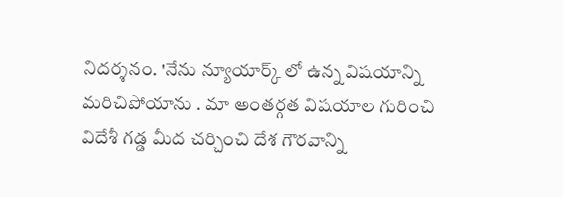నిదర్శనం. 'నేను న్యూయార్క్ లో ఉన్న విషయాన్ని మరిచిపోయాను . మా అంతర్గత విషయాల గురించి విదేశీ గడ్డ మీద చర్చించి దేశ గౌరవాన్ని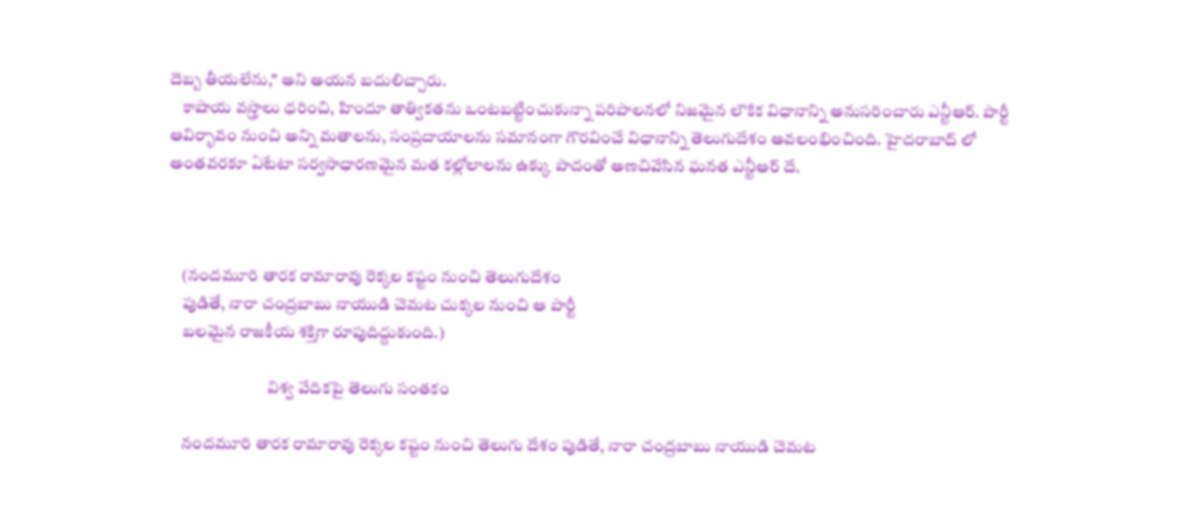దెబ్బ తీయలేను," అని అయన బదులిచ్చారు.
    కాషాయ వస్త్రాలు ధరించి, హిందూ తాత్వికతను ఒంటబట్టించుకున్నా పరిపాలనలో నిజమైన లౌకిక విధానాన్ని అనుసరించారు ఎన్టీఆర్. పార్టీ ఆవిర్భావం నుంచి అన్ని మతాలను, సంప్రదాయాలను సమానంగా గౌరవించే విధానాన్ని తెలుగుదేశం అవలంభించింది. హైదరాబాద్ లో అంతవరకూ ఏటేటా సర్వసాధారణమైన మత కల్లోలాలను ఉక్కు పాదంతో అణచివేసిన ఘనత ఎన్టీఆర్ దే.



    (నందమూరి తారక రామారావు రెక్కల కష్టం నుంచి తెలుగుదేశం
    పుడితే, నారా చంద్రబాబు నాయుడి చెమట చుక్కల నుంచి ఆ పార్టీ
    బలమైన రాజకీయ శక్తిగా రూపుదిద్దుకుంది.)

                              విశ్వ వేదికపై తెలుగు సంతకం

    నందమూరి తారక రామారావు రెక్కల కష్టం నుంచి తెలుగు దేశం పుడితే, నారా చంద్రబాబు నాయుడి చెమట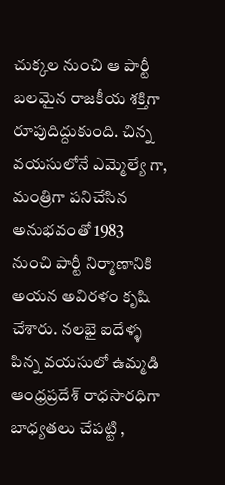చుక్కల నుంచి ఆ పార్టీ బలమైన రాజకీయ శక్తిగా రూపుదిద్దుకుంది. చిన్న వయసులోనే ఎమ్మెల్యే గా, మంత్రిగా పనిచేసిన అనుభవంతో 1983 నుంచి పార్టీ నిర్మాణానికి అయన అవిరళం కృషి చేశారు. నలభై ఐదేళ్ళ పిన్న వయసులో ఉమ్మడి ఆంధ్రప్రదేశ్ రాధసారధిగా బాధ్యతలు చేపట్టి ,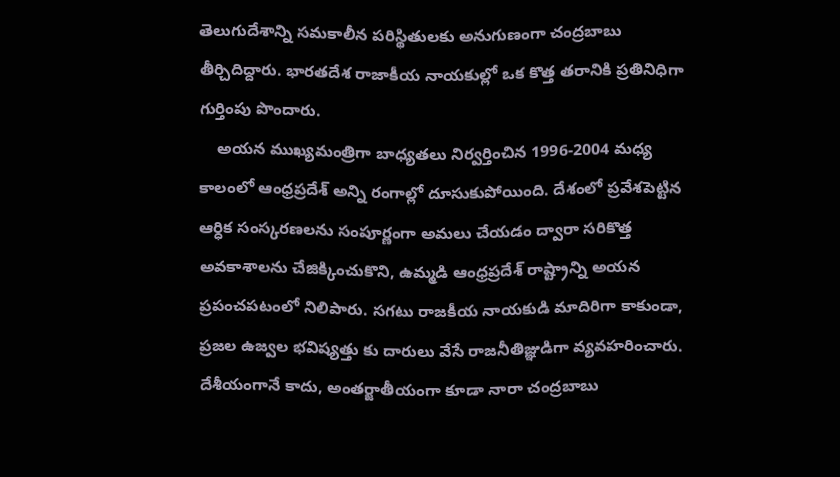తెలుగుదేశాన్ని సమకాలీన పరిస్థితులకు అనుగుణంగా చంద్రబాబు తీర్చిదిద్దారు. భారతదేశ రాజాకీయ నాయకుల్లో ఒక కొత్త తరానికి ప్రతినిధిగా గుర్తింపు పొందారు.
    అయన ముఖ్యమంత్రిగా బాధ్యతలు నిర్వర్తించిన 1996-2004 మధ్య కాలంలో ఆంధ్రప్రదేశ్ అన్ని రంగాల్లో దూసుకుపోయింది. దేశంలో ప్రవేశపెట్టిన ఆర్ధిక సంస్కరణలను సంపూర్ణంగా అమలు చేయడం ద్వారా సరికొత్త అవకాశాలను చేజిక్కించుకొని, ఉమ్మడి ఆంధ్రప్రదేశ్ రాష్ట్రాన్ని అయన ప్రపంచపటంలో నిలిపారు. సగటు రాజకీయ నాయకుడి మాదిరిగా కాకుండా, ప్రజల ఉజ్వల భవిష్యత్తు కు దారులు వేసే రాజనీతిజ్ఞుడిగా వ్యవహరించారు. దేశీయంగానే కాదు, అంతర్జాతీయంగా కూడా నారా చంద్రబాబు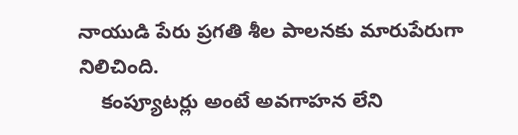నాయుడి పేరు ప్రగతి శీల పాలనకు మారుపేరుగా నిలిచింది.
    కంప్యూటర్లు అంటే అవగాహన లేని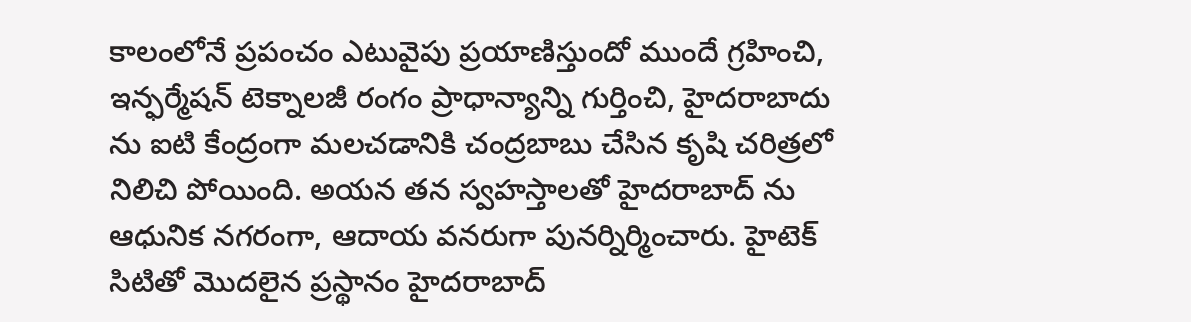కాలంలోనే ప్రపంచం ఎటువైపు ప్రయాణిస్తుందో ముందే గ్రహించి, ఇన్ఫర్మేషన్ టెక్నాలజీ రంగం ప్రాధాన్యాన్ని గుర్తించి, హైదరాబాదు ను ఐటి కేంద్రంగా మలచడానికి చంద్రబాబు చేసిన కృషి చరిత్రలో నిలిచి పోయింది. అయన తన స్వహస్తాలతో హైదరాబాద్ ను ఆధునిక నగరంగా, ఆదాయ వనరుగా పునర్నిర్మించారు. హైటెక్ సిటితో మొదలైన ప్రస్థానం హైదరాబాద్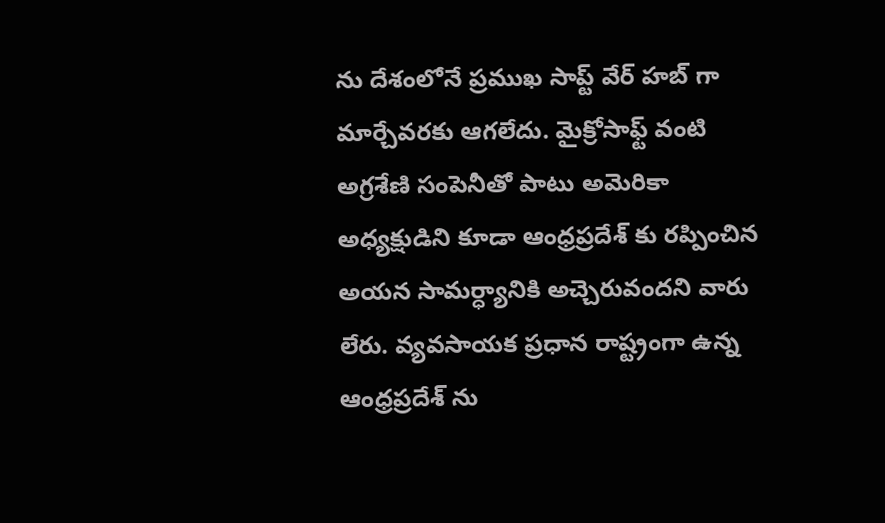ను దేశంలోనే ప్రముఖ సాప్ట్ వేర్ హబ్ గా మార్చేవరకు ఆగలేదు. మైక్రోసాఫ్ట్ వంటి అగ్రశేణి సంపెనీతో పాటు అమెరికా అధ్యక్షుడిని కూడా ఆంధ్రప్రదేశ్ కు రప్పించిన అయన సామర్ధ్యానికి అచ్చెరువందని వారు లేరు. వ్యవసాయక ప్రధాన రాష్ట్రంగా ఉన్న ఆంధ్రప్రదేశ్ ను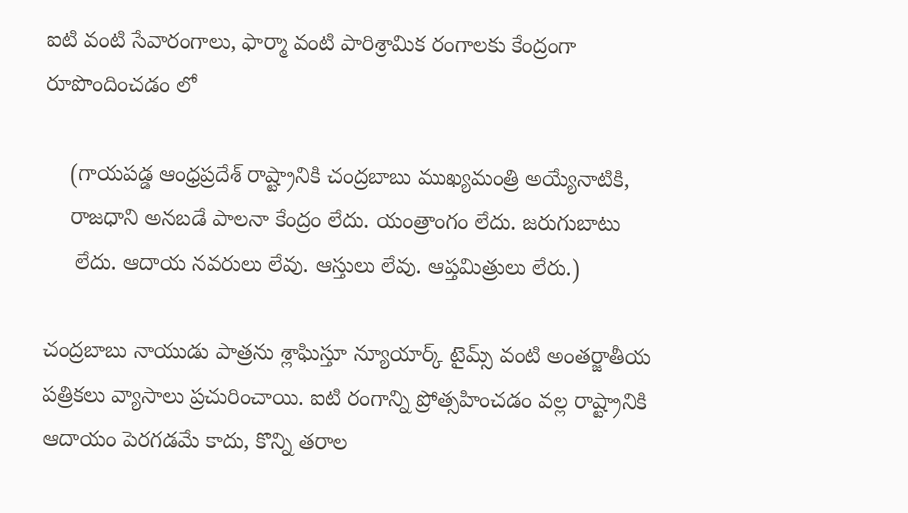ఐటి వంటి సేవారంగాలు, ఫార్మా వంటి పారిశ్రామిక రంగాలకు కేంద్రంగా రూపొందించడం లో

    (గాయపడ్డ ఆంధ్రప్రదేశ్ రాష్ట్రానికి చంద్రబాబు ముఖ్యమంత్రి అయ్యేనాటికి,
    రాజధాని అనబడే పాలనా కేంద్రం లేదు. యంత్రాంగం లేదు. జరుగుబాటు
     లేదు. ఆదాయ నవరులు లేవు. ఆస్తులు లేవు. ఆప్తమిత్రులు లేరు.)

చంద్రబాబు నాయుడు పాత్రను శ్లాఘిస్తూ న్యూయార్క్ టైమ్స్ వంటి అంతర్జాతీయ పత్రికలు వ్యాసాలు ప్రచురించాయి. ఐటి రంగాన్ని ప్రోత్సహించడం వల్ల రాష్ట్రానికి ఆదాయం పెరగడమే కాదు, కొన్ని తరాల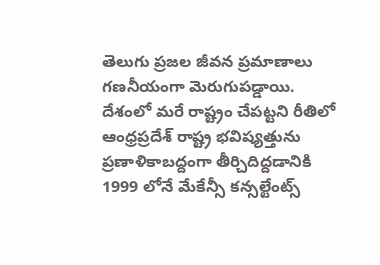తెలుగు ప్రజల జీవన ప్రమాణాలు గణనీయంగా మెరుగుపడ్డాయి. దేశంలో మరే రాష్ట్రం చేపట్టని రీతిలో ఆంధ్రప్రదేశ్ రాష్ట్ర భవిష్యత్తును ప్రణాళికాబద్దంగా తీర్చిదిద్దడానికి 1999 లోనే మేకేన్సీ కన్సల్టేంట్స్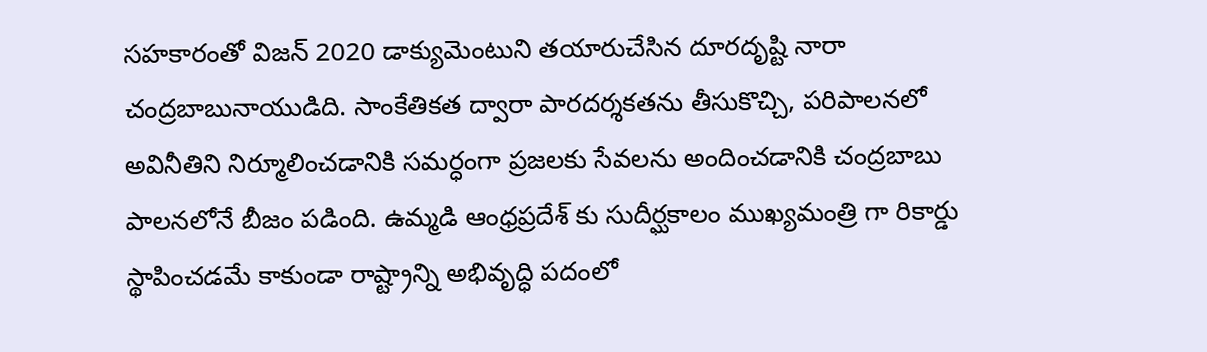సహకారంతో విజన్ 2020 డాక్యుమెంటుని తయారుచేసిన దూరదృష్టి నారా చంద్రబాబునాయుడిది. సాంకేతికత ద్వారా పారదర్శకతను తీసుకొచ్చి, పరిపాలనలో అవినీతిని నిర్మూలించడానికి సమర్ధంగా ప్రజలకు సేవలను అందించడానికి చంద్రబాబు పాలనలోనే బీజం పడింది. ఉమ్మడి ఆంధ్రప్రదేశ్ కు సుదీర్ఘకాలం ముఖ్యమంత్రి గా రికార్డు స్థాపించడమే కాకుండా రాష్ట్రాన్ని అభివృద్ధి పదంలో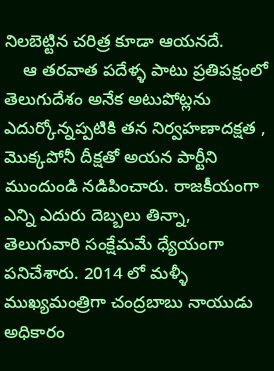నిలబెట్టిన చరిత్ర కూడా ఆయనదే.
    ఆ తరవాత పదేళ్ళ పాటు ప్రతిపక్షంలో తెలుగుదేశం అనేక అటుపోట్లను ఎదుర్కోన్నప్పటికి తన నిర్వహణాదక్షత , మొక్కపోనీ దీక్షతో అయన పార్టీని ముందుండి నడిపించారు. రాజకీయంగా ఎన్ని ఎదురు దెబ్బలు తిన్నా, తెలుగువారి సంక్షేమమే ధ్యేయంగా పనిచేశారు. 2014 లో మళ్ళీ ముఖ్యమంత్రిగా చంద్రబాబు నాయుడు అధికారం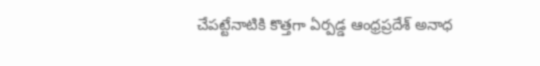చేపట్టేనాటికి కొత్తగా ఏర్పడ్డ ఆంధ్రప్రదేశ్ అనాధ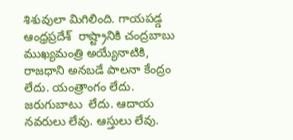శిశువులా మిగిలింది. గాయపడ్డ ఆంధ్రప్రదేశ్  రాష్ట్రానికి చంద్రబాబు ముఖ్యమంత్రి అయ్యేనాటికి, రాజధాని అనబడే పాలనా కేంద్రం లేదు. యంత్రాంగం లేదు. జరుగుబాటు  లేదు. ఆదాయ నవరులు లేవు. ఆస్తులు లేవు.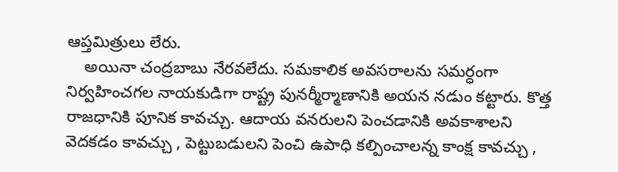ఆప్తమిత్రులు లేరు.
    అయినా చంద్రబాబు నేరవలేదు. సమకాలిక అవసరాలను సమర్ధంగా నిర్వహించగల నాయకుడిగా రాష్ట్ర పునర్మీర్మాణానికి అయన నడుం కట్టారు. కొత్త రాజధానికి పూనిక కావచ్చు. ఆదాయ వనరులని పెంచడానికి అవకాశాలని వెదకడం కావచ్చు , పెట్టుబడులని పెంచి ఉపాధి కల్పించాలన్న కాంక్ష కావచ్చు ,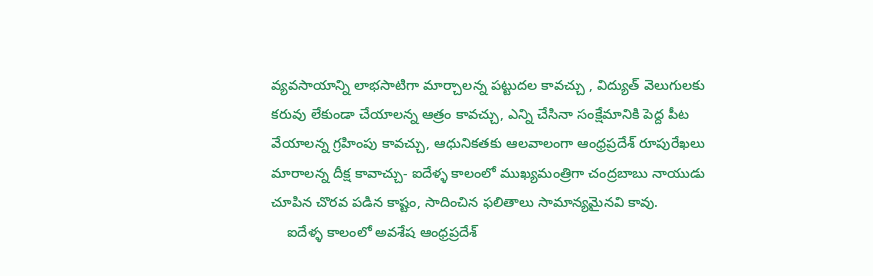వ్యవసాయాన్ని లాభసాటిగా మార్చాలన్న పట్టుదల కావచ్చు , విద్యుత్ వెలుగులకు కరువు లేకుండా చేయాలన్న ఆత్రం కావచ్చు, ఎన్ని చేసినా సంక్షేమానికి పెద్ద పీట వేయాలన్న గ్రహింపు కావచ్చు, ఆధునికతకు ఆలవాలంగా ఆంధ్రప్రదేశ్ రూపురేఖలు మారాలన్న దీక్ష కావాచ్చు- ఐదేళ్ళ కాలంలో ముఖ్యమంత్రిగా చంద్రబాబు నాయుడు చూపిన చొరవ పడిన కాష్టం, సాదించిన ఫలితాలు సామాన్యమైనవి కావు.
    ఐదేళ్ళ కాలంలో అవశేష ఆంధ్రప్రదేశ్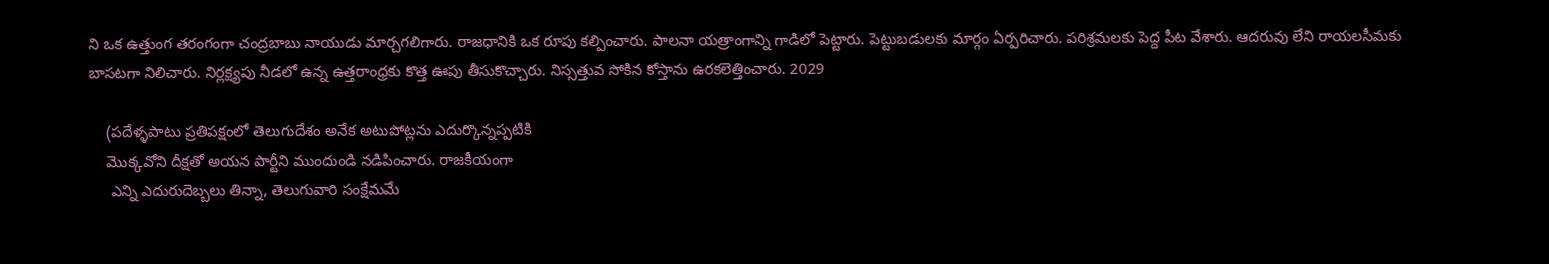ని ఒక ఉత్తుంగ తరంగంగా చంద్రబాబు నాయుడు మార్చగలిగారు. రాజధానికి ఒక రూపు కల్పించారు. పాలనా యత్రాంగాన్ని గాడిలో పెట్టారు. పెట్టుబడులకు మార్గం ఏర్పరిచారు. పరిశ్రమలకు పెద్ద పీట వేశారు. ఆదరువు లేని రాయలసీమకు బాసటగా నిలిచారు. నిర్లక్ష్యపు నీడలో ఉన్న ఉత్తరాంధ్రకు కొత్త ఊపు తీసుకొచ్చారు. నిస్సత్తువ సోకిన కోస్తాను ఉరకలెత్తించారు. 2029

    (పదేళ్ళపాటు ప్రతిపక్షంలో తెలుగుదేశం అనేక అటుపోట్లను ఎదుర్కొన్నప్పటికి
    మొక్కవోని దీక్షతో అయన పార్టీని ముందుండి నడిపించారు. రాజకీయంగా
     ఎన్ని ఎదురుదెబ్బలు తిన్నా, తెలుగువారి సంక్షేమమే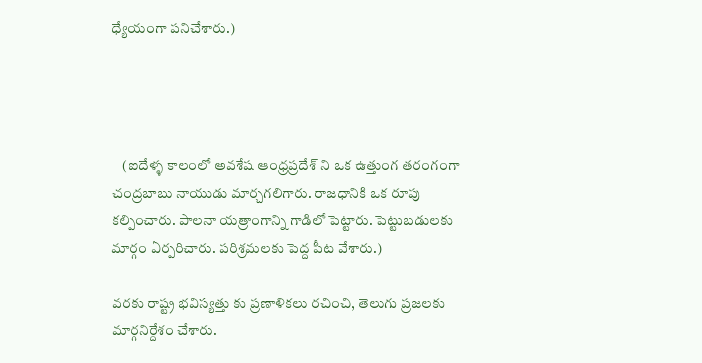ధ్యేయంగా పనిచేశారు.)




    (ఐదేళ్ళ కాలంలో అవశేష ఆంధ్రప్రదేశ్ ని ఒక ఉత్తుంగ తరంగంగా చంద్రబాబు నాయుడు మార్చగలిగారు. రాజధానికి ఒక రూపు కల్పించారు. పాలనా యత్రాంగాన్ని గాడిలో పెట్టారు. పెట్టుబడులకు మార్గం ఏర్పరిచారు. పరిశ్రమలకు పెద్ద పీట వేశారు.)

వరకు రాష్ట్ర భవిస్యత్తు కు ప్రణాళికలు రచించి, తెలుగు ప్రజలకు మార్గనిర్దేశం చేశారు.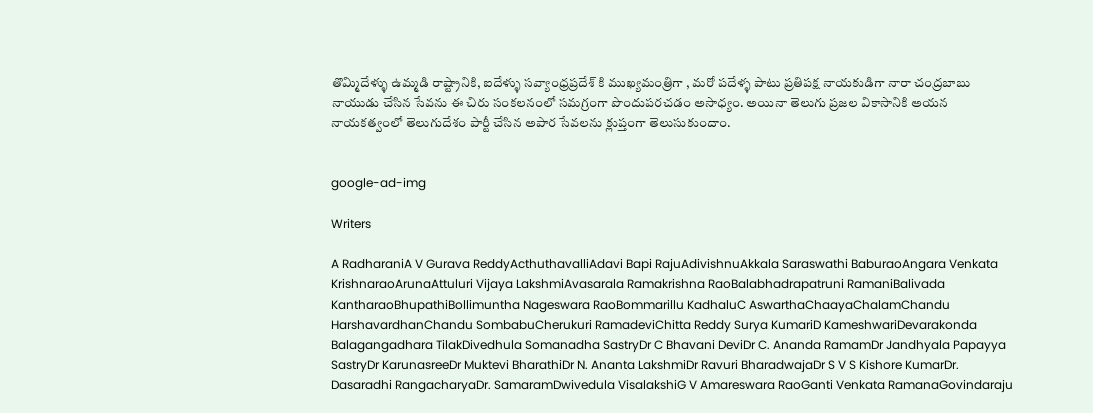తొమ్మిదేళ్ళు ఉమ్మడి రాష్ట్రానికి, ఐదేళ్ళు సవ్యాంధ్రప్రదేశ్ కి ముఖ్యమంత్రిగా , మరో పదేళ్ళ పాటు ప్రతిపక్ష నాయకుడిగా నారా చంద్రబాబు నాయుడు చేసిన సేవను ఈ చిరు సంకలనంలో సమగ్రంగా పొందుపరచడం అసాధ్యం. అయినా తెలుగు ప్రజల వికాసానికి అయన నాయకత్వంలో తెలుగుదేశం పార్టీ చేసిన అపార సేవలను క్లుప్తంగా తెలుసుకుందాం.


google-ad-img

Writers

A RadharaniA V Gurava ReddyActhuthavalliAdavi Bapi RajuAdivishnuAkkala Saraswathi BaburaoAngara Venkata KrishnaraoArunaAttuluri Vijaya LakshmiAvasarala Ramakrishna RaoBalabhadrapatruni RamaniBalivada KantharaoBhupathiBollimuntha Nageswara RaoBommarillu KadhaluC AswarthaChaayaChalamChandu HarshavardhanChandu SombabuCherukuri RamadeviChitta Reddy Surya KumariD KameshwariDevarakonda Balagangadhara TilakDivedhula Somanadha SastryDr C Bhavani DeviDr C. Ananda RamamDr Jandhyala Papayya SastryDr KarunasreeDr Muktevi BharathiDr N. Ananta LakshmiDr Ravuri BharadwajaDr S V S Kishore KumarDr. Dasaradhi RangacharyaDr. SamaramDwivedula VisalakshiG V Amareswara RaoGanti Venkata RamanaGovindaraju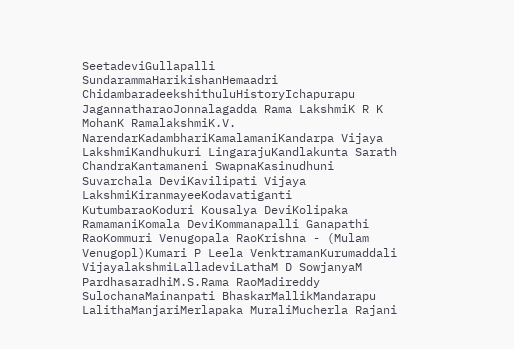SeetadeviGullapalli SundarammaHarikishanHemaadri ChidambaradeekshithuluHistoryIchapurapu JagannatharaoJonnalagadda Rama LakshmiK R K MohanK RamalakshmiK.V. NarendarKadambhariKamalamaniKandarpa Vijaya LakshmiKandhukuri LingarajuKandlakunta Sarath ChandraKantamaneni SwapnaKasinudhuni Suvarchala DeviKavilipati Vijaya LakshmiKiranmayeeKodavatiganti KutumbaraoKoduri Kousalya DeviKolipaka RamamaniKomala DeviKommanapalli Ganapathi RaoKommuri Venugopala RaoKrishna - (Mulam Venugopl)Kumari P Leela VenktramanKurumaddali VijayalakshmiLalladeviLathaM D SowjanyaM PardhasaradhiM.S.Rama RaoMadireddy SulochanaMainanpati BhaskarMallikMandarapu LalithaManjariMerlapaka MuraliMucherla Rajani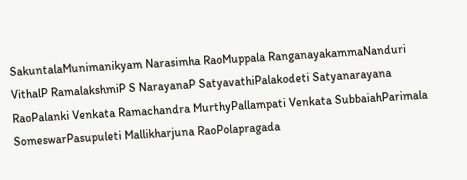SakuntalaMunimanikyam Narasimha RaoMuppala RanganayakammaNanduri VithalP RamalakshmiP S NarayanaP SatyavathiPalakodeti Satyanarayana RaoPalanki Venkata Ramachandra MurthyPallampati Venkata SubbaiahParimala SomeswarPasupuleti Mallikharjuna RaoPolapragada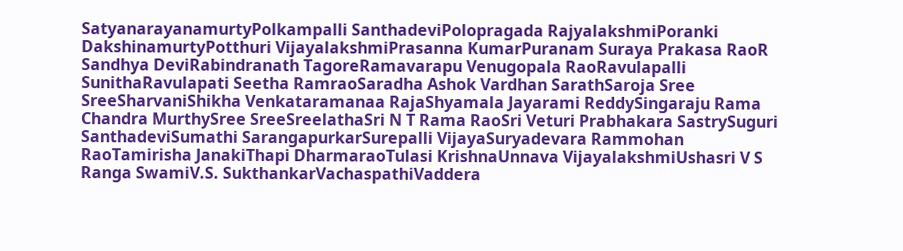SatyanarayanamurtyPolkampalli SanthadeviPolopragada RajyalakshmiPoranki DakshinamurtyPotthuri VijayalakshmiPrasanna KumarPuranam Suraya Prakasa RaoR Sandhya DeviRabindranath TagoreRamavarapu Venugopala RaoRavulapalli SunithaRavulapati Seetha RamraoSaradha Ashok Vardhan SarathSaroja Sree SreeSharvaniShikha Venkataramanaa RajaShyamala Jayarami ReddySingaraju Rama Chandra MurthySree SreeSreelathaSri N T Rama RaoSri Veturi Prabhakara SastrySuguri SanthadeviSumathi SarangapurkarSurepalli VijayaSuryadevara Rammohan RaoTamirisha JanakiThapi DharmaraoTulasi KrishnaUnnava VijayalakshmiUshasri V S Ranga SwamiV.S. SukthankarVachaspathiVaddera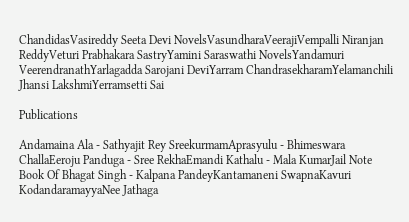ChandidasVasireddy Seeta Devi NovelsVasundharaVeerajiVempalli Niranjan ReddyVeturi Prabhakara SastryYamini Saraswathi NovelsYandamuri VeerendranathYarlagadda Sarojani DeviYarram ChandrasekharamYelamanchili Jhansi LakshmiYerramsetti Sai

Publications

Andamaina Ala - Sathyajit Rey SreekurmamAprasyulu - Bhimeswara ChallaEeroju Panduga - Sree RekhaEmandi Kathalu - Mala KumarJail Note Book Of Bhagat Singh - Kalpana PandeyKantamaneni SwapnaKavuri KodandaramayyaNee Jathaga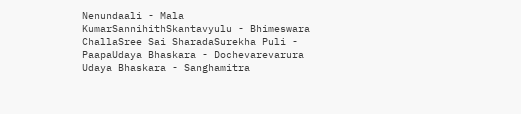Nenundaali - Mala KumarSannihithSkantavyulu - Bhimeswara ChallaSree Sai SharadaSurekha Puli - PaapaUdaya Bhaskara - Dochevarevarura Udaya Bhaskara - Sanghamitra